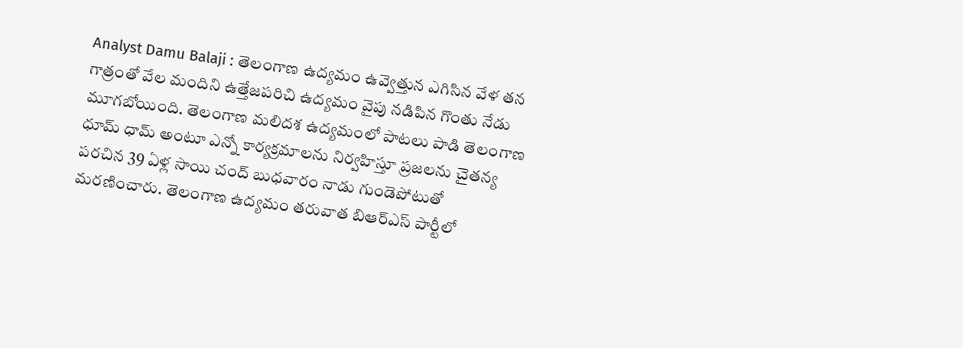Analyst Damu Balaji : తెలంగాణ ఉద్యమం ఉవ్వెత్తున ఎగిసిన వేళ తన గాత్రంతో వేల మందిని ఉత్తేజపరిచి ఉద్యమం వైపు నడిపిన గొంతు నేడు మూగబోయింది. తెలంగాణ మలిదశ ఉద్యమంలో పాటలు పాడి తెలంగాణ ధూమ్ ధామ్ అంటూ ఎన్నో కార్యక్రమాలను నిర్వహిస్తూ ప్రజలను చైతన్య పరచిన 39 ఏళ్ల సాయి చంద్ బుధవారం నాడు గుండెపోటుతో మరణించారు. తెలంగాణ ఉద్యమం తరువాత బిఆర్ఎస్ పార్టీలో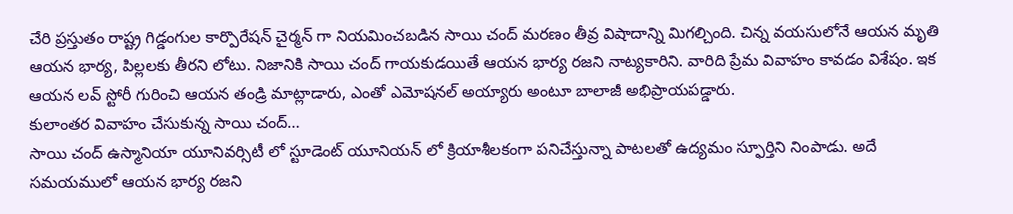చేరి ప్రస్తుతం రాష్ట్ర గిడ్డంగుల కార్పొరేషన్ చైర్మన్ గా నియమించబడిన సాయి చంద్ మరణం తీవ్ర విషాదాన్ని మిగల్చింది. చిన్న వయసులోనే ఆయన మృతి ఆయన భార్య, పిల్లలకు తీరని లోటు. నిజానికి సాయి చంద్ గాయకుడయితే ఆయన భార్య రజని నాట్యకారిని. వారిది ప్రేమ వివాహం కావడం విశేషం. ఇక ఆయన లవ్ స్టోరీ గురించి ఆయన తండ్రి మాట్లాడారు, ఎంతో ఎమోషనల్ అయ్యారు అంటూ బాలాజీ అభిప్రాయపడ్డారు.
కులాంతర వివాహం చేసుకున్న సాయి చంద్…
సాయి చంద్ ఉస్మానియా యూనివర్సిటీ లో స్టూడెంట్ యూనియన్ లో క్రియాశీలకంగా పనిచేస్తున్నా పాటలతో ఉద్యమం స్ఫూర్తిని నింపాడు. అదే సమయములో ఆయన భార్య రజని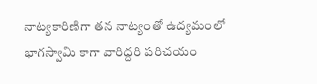నాట్యకారిణిగా తన నాట్యంతో ఉద్యమంలో భాగస్వామి కాగా వారిద్దరి పరిచయం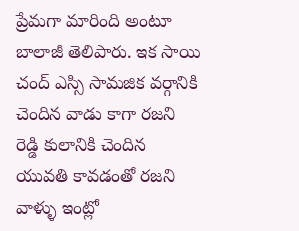ప్రేమగా మారింది అంటూ బాలాజీ తెలిపారు. ఇక సాయి చంద్ ఎస్సి సామజిక వర్గానికి చెందిన వాడు కాగా రజని రెడ్డి కులానికి చెందిన యువతి కావడంతో రజని వాళ్ళు ఇంట్లో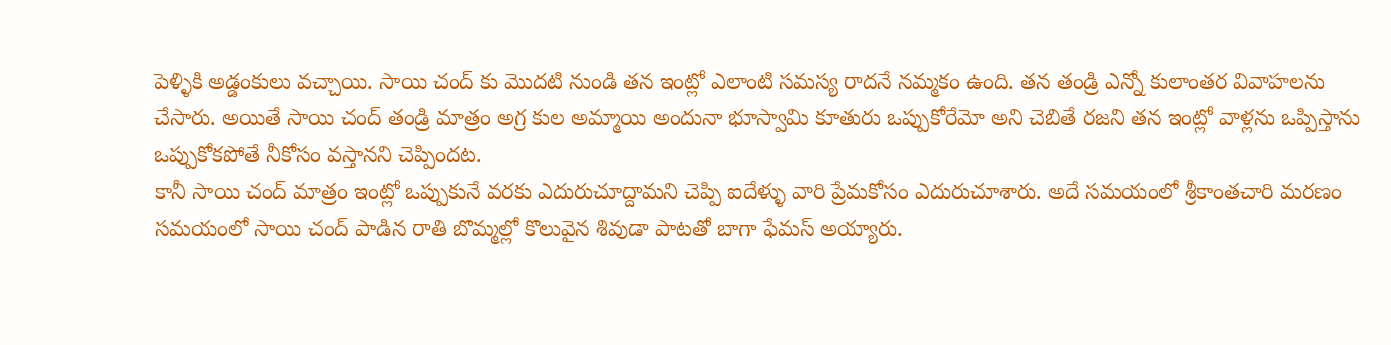పెళ్ళికి అడ్డంకులు వచ్చాయి. సాయి చంద్ కు మొదటి నుండి తన ఇంట్లో ఎలాంటి సమస్య రాదనే నమ్మకం ఉంది. తన తండ్రి ఎన్నో కులాంతర వివాహలను చేసారు. అయితే సాయి చంద్ తండ్రి మాత్రం అగ్ర కుల అమ్మాయి అందునా భూస్వామి కూతురు ఒప్పుకోరేమో అని చెబితే రజని తన ఇంట్లో వాళ్లను ఒప్పిస్తాను ఒప్పుకోకపోతే నీకోసం వస్తానని చెప్పిందట.
కానీ సాయి చంద్ మాత్రం ఇంట్లో ఒప్పుకునే వరకు ఎదురుచూద్దామని చెప్పి ఐదేళ్ళు వారి ప్రేమకోసం ఎదురుచూశారు. అదే సమయంలో శ్రీకాంతచారి మరణం సమయంలో సాయి చంద్ పాడిన రాతి బొమ్మల్లో కొలువైన శివుడా పాటతో బాగా ఫేమస్ అయ్యారు.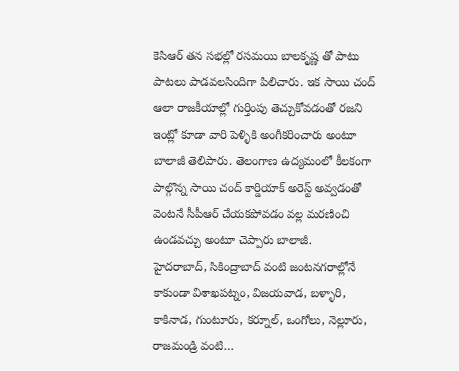కెసిఆర్ తన సభల్లో రసమయి బాలకృష్ణ తో పాటు పాటలు పాడవలసిందిగా పిలిచారు. ఇక సాయి చంద్ ఆలా రాజకీయాల్లో గుర్తింపు తెచ్చుకోవడంతో రజని ఇంట్లో కూడా వారి పెళ్ళికి అంగీకరించారు అంటూ బాలాజీ తెలిపారు. తెలంగాణ ఉద్యమంలో కీలకంగా పాల్గొన్న సాయి చంద్ కార్డియాక్ అరెస్ట్ అవ్వడంతో వెంటనే సీపీఆర్ చేయకపోవడం వల్ల మరణించి ఉండవచ్చు అంటూ చెప్పారు బాలాజీ.
హైదరాబాద్, సికింద్రాబాద్ వంటి జంటనగరాల్లోనే కాకుండా విశాఖపట్నం, విజయవాడ, బళ్ళారి, కాకినాడ, గుంటూరు, కర్నూల్, ఒంగోలు, నెల్లూరు, రాజమండ్రి వంటి…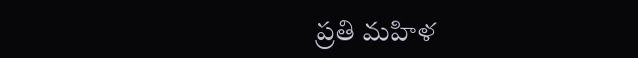ప్రతి మహిళ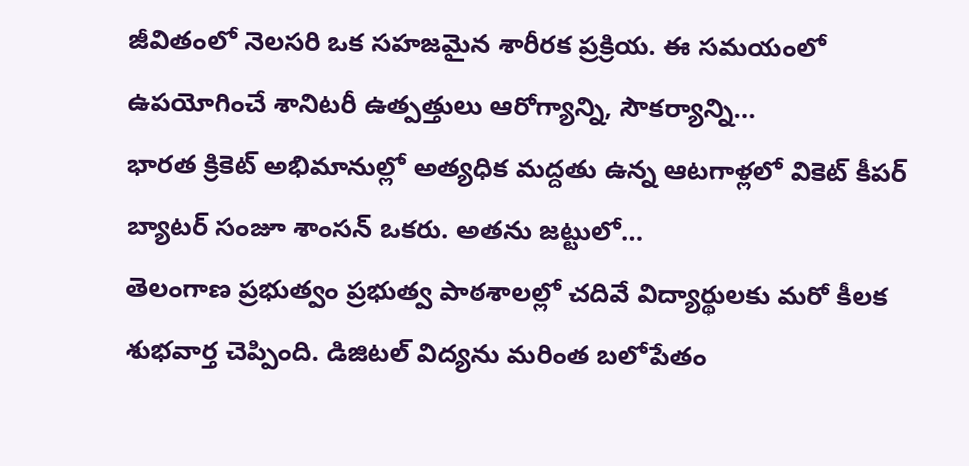జీవితంలో నెలసరి ఒక సహజమైన శారీరక ప్రక్రియ. ఈ సమయంలో ఉపయోగించే శానిటరీ ఉత్పత్తులు ఆరోగ్యాన్ని, సౌకర్యాన్ని…
భారత క్రికెట్ అభిమానుల్లో అత్యధిక మద్దతు ఉన్న ఆటగాళ్లలో వికెట్ కీపర్ బ్యాటర్ సంజూ శాంసన్ ఒకరు. అతను జట్టులో…
తెలంగాణ ప్రభుత్వం ప్రభుత్వ పాఠశాలల్లో చదివే విద్యార్థులకు మరో కీలక శుభవార్త చెప్పింది. డిజిటల్ విద్యను మరింత బలోపేతం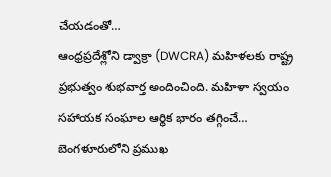చేయడంతో…
ఆంధ్రప్రదేశ్లోని డ్వాక్రా (DWCRA) మహిళలకు రాష్ట్ర ప్రభుత్వం శుభవార్త అందించింది. మహిళా స్వయం సహాయక సంఘాల ఆర్థిక భారం తగ్గించే…
బెంగళూరులోని ప్రముఖ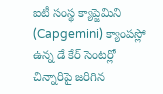ఐటీ సంస్థ క్యాప్జెమిని (Capgemini) క్యాంపస్లో ఉన్న డే కేర్ సెంటర్లో చిన్నారిపై జరిగిన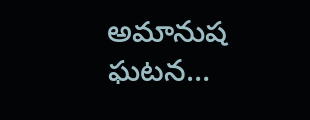అమానుష ఘటన…